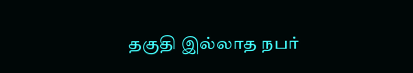தகுதி இல்லாத நபர்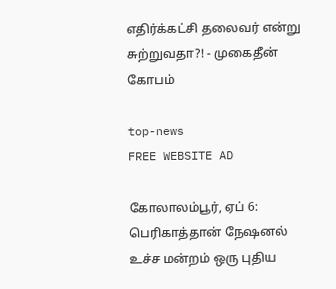எதிர்க்கட்சி தலைவர் என்று சுற்றுவதா?! - முகைதீன் கோபம்

top-news
FREE WEBSITE AD

கோலாலம்பூர், ஏப் 6: பெரிகாத்தான் நேஷனல்  உச்ச மன்றம் ஒரு புதிய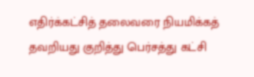எதிர்க்கட்சித் தலைவரை நியமிக்கத் தவறியது குறித்து பெர்சத்து கட்சி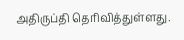அதிருப்தி தெரிவித்துள்ளது.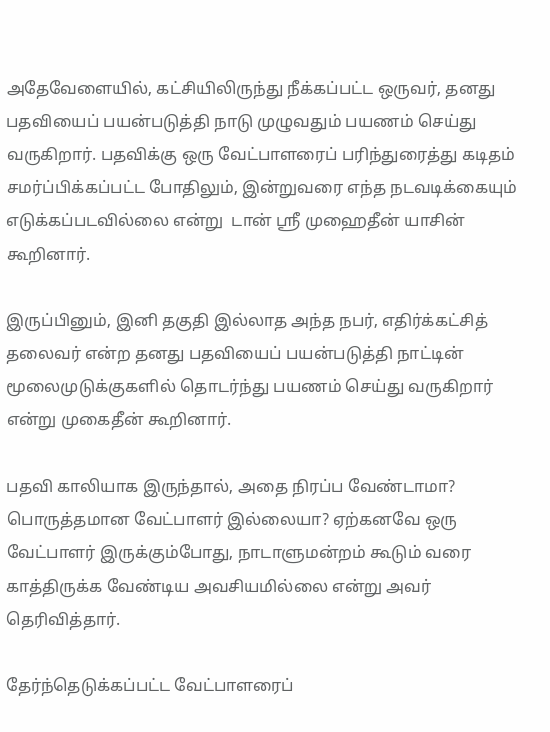அதேவேளையில், கட்சியிலிருந்து நீக்கப்பட்ட ஒருவர், தனது பதவியைப் பயன்படுத்தி நாடு முழுவதும் பயணம் செய்து வருகிறார். பதவிக்கு ஒரு வேட்பாளரைப் பரிந்துரைத்து கடிதம் சமர்ப்பிக்கப்பட்ட போதிலும், இன்றுவரை எந்த நடவடிக்கையும் எடுக்கப்படவில்லை என்று  டான் ஸ்ரீ முஹைதீன் யாசின் கூறினார்.

இருப்பினும், இனி தகுதி இல்லாத அந்த நபர், எதிர்க்கட்சித் தலைவர் என்ற தனது பதவியைப் பயன்படுத்தி நாட்டின் மூலைமுடுக்குகளில் தொடர்ந்து பயணம் செய்து வருகிறார் என்று முகைதீன் கூறினார்.

பதவி காலியாக இருந்தால், அதை நிரப்ப வேண்டாமா? பொருத்தமான வேட்பாளர் இல்லையா? ஏற்கனவே ஒரு வேட்பாளர் இருக்கும்போது, நாடாளுமன்றம் கூடும் வரை காத்திருக்க வேண்டிய அவசியமில்லை என்று அவர் தெரிவித்தார்.

தேர்ந்தெடுக்கப்பட்ட வேட்பாளரைப்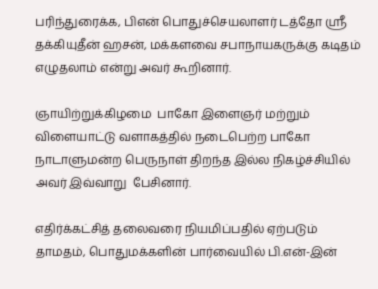பரிந்துரைக்க, பிஎன் பொதுச்செயலாளர் டத்தோ ஸ்ரீ தக்கியுதீன் ஹசன், மக்களவை சபாநாயகருக்கு கடிதம் எழுதலாம் என்று அவர் கூறினார்.

ஞாயிற்றுக்கிழமை  பாகோ இளைஞர் மற்றும் விளையாட்டு வளாகத்தில் நடைபெற்ற பாகோ நாடாளுமன்ற பெருநாள் திறந்த இல்ல நிகழ்ச்சியில் அவர் இவ்வாறு  பேசினார்.

எதிர்க்கட்சித் தலைவரை நியமிப்பதில் ஏற்படும் தாமதம், பொதுமக்களின் பார்வையில் பி.என்-இன்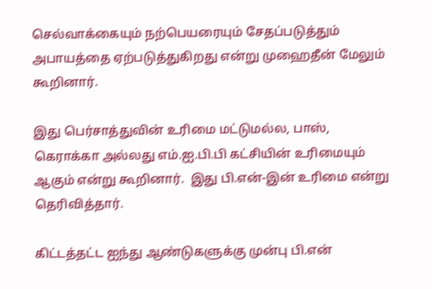செல்வாக்கையும் நற்பெயரையும் சேதப்படுத்தும் அபாயத்தை ஏற்படுத்துகிறது என்று முஹைதீன் மேலும் கூறினார்.

இது பெர்சாத்துவின் உரிமை மட்டுமல்ல, பாஸ், கெராக்கா அல்லது எம்.ஐ.பி.பி கட்சியின் உரிமையும் ஆகும் என்று கூறினார்.  இது பி.என்-இன் உரிமை என்று தெரிவித்தார்.

கிட்டத்தட்ட ஐந்து ஆண்டுகளுக்கு முன்பு பி.என்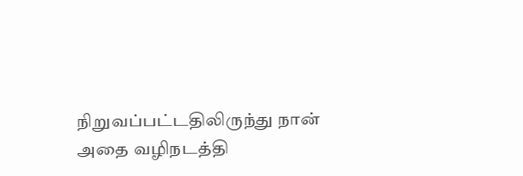நிறுவப்பட்டதிலிருந்து நான் அதை வழிநடத்தி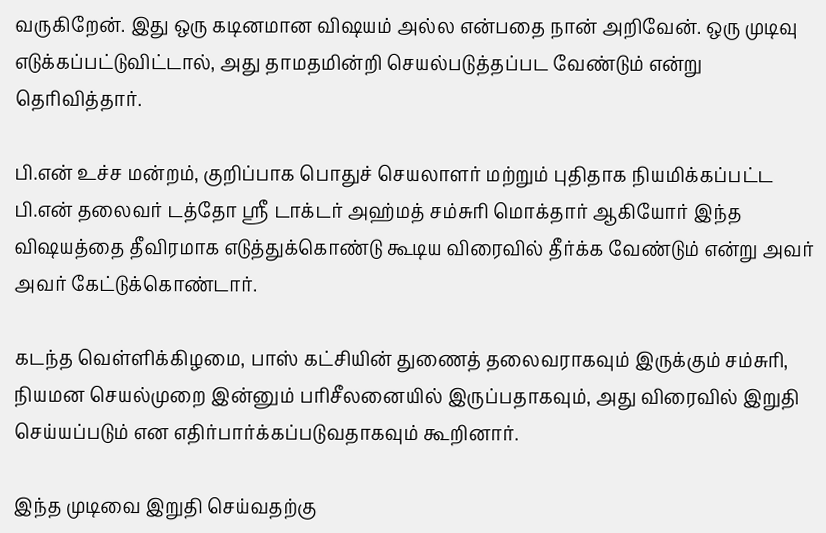வருகிறேன். இது ஒரு கடினமான விஷயம் அல்ல என்பதை நான் அறிவேன். ஒரு முடிவு எடுக்கப்பட்டுவிட்டால், அது தாமதமின்றி செயல்படுத்தப்பட வேண்டும் என்று தெரிவித்தார்.

பி.என் உச்ச மன்றம், குறிப்பாக பொதுச் செயலாளர் மற்றும் புதிதாக நியமிக்கப்பட்ட பி.என் தலைவர் டத்தோ ஸ்ரீ டாக்டர் அஹ்மத் சம்சுரி மொக்தார் ஆகியோர் இந்த விஷயத்தை தீவிரமாக எடுத்துக்கொண்டு கூடிய விரைவில் தீர்க்க வேண்டும் என்று அவர் அவர் கேட்டுக்கொண்டார்.

கடந்த வெள்ளிக்கிழமை, பாஸ் கட்சியின் துணைத் தலைவராகவும் இருக்கும் சம்சுரி, நியமன செயல்முறை இன்னும் பரிசீலனையில் இருப்பதாகவும், அது விரைவில் இறுதி செய்யப்படும் என எதிர்பார்க்கப்படுவதாகவும் கூறினார்.

இந்த முடிவை இறுதி செய்வதற்கு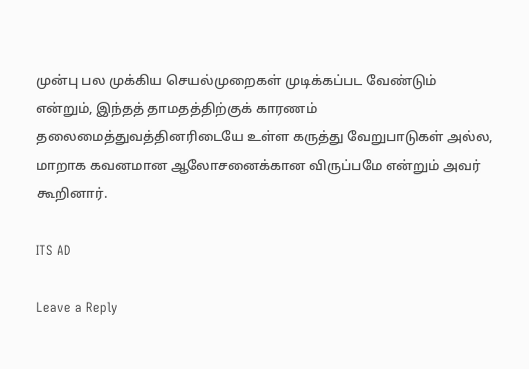முன்பு பல முக்கிய செயல்முறைகள் முடிக்கப்பட வேண்டும் என்றும், இந்தத் தாமதத்திற்குக் காரணம் தலைமைத்துவத்தினரிடையே உள்ள கருத்து வேறுபாடுகள் அல்ல, மாறாக கவனமான ஆலோசனைக்கான விருப்பமே என்றும் அவர் கூறினார்.

ITS AD

Leave a Reply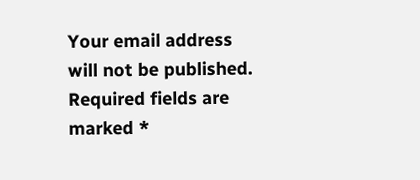Your email address will not be published. Required fields are marked *